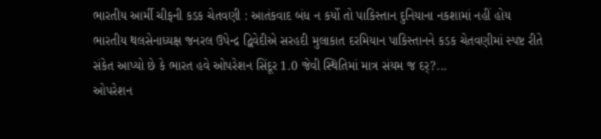ભારતીય આર્મી ચીફની કડક ચેતવણી : આતંકવાદ બંધ ન કર્યો તો પાકિસ્તાન દુનિયાના નકશામાં નહીં હોય
ભારતીય થલસેનાધ્યક્ષ જનરલ ઉપેન્દ્ર દ્વિવેદીએ સરહદી મુલાકાત દરમિયાન પાકિસ્તાનને કડક ચેતવણીમાં સ્પષ્ટ રીતે સંકેત આપ્યો છે કે ભારત હવે ઓપરેશન સિંદૂર 1.0 જેવી સ્થિતિમાં માત્ર સંયમ જ દર્?...
ઓપરેશન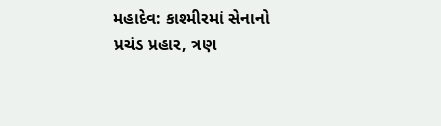મહાદેવ: કાશ્મીરમાં સેનાનો પ્રચંડ પ્રહાર, ત્રણ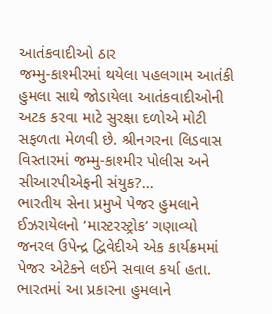આતંકવાદીઓ ઠાર
જમ્મુ-કાશ્મીરમાં થયેલા પહલગામ આતંકી હુમલા સાથે જોડાયેલા આતંકવાદીઓની અટક કરવા માટે સુરક્ષા દળોએ મોટી સફળતા મેળવી છે. શ્રીનગરના લિડવાસ વિસ્તારમાં જમ્મુ-કાશ્મીર પોલીસ અને સીઆરપીએફની સંયુક?...
ભારતીય સેના પ્રમુખે પેજર હુમલાને ઈઝરાયેલનો ‘માસ્ટરસ્ટ્રોક’ ગણાવ્યો
જનરલ ઉપેન્દ્ર દ્વિવેદીએ એક કાર્યક્રમમાં પેજર એટેકને લઈને સવાલ કર્યા હતા. ભારતમાં આ પ્રકારના હુમલાને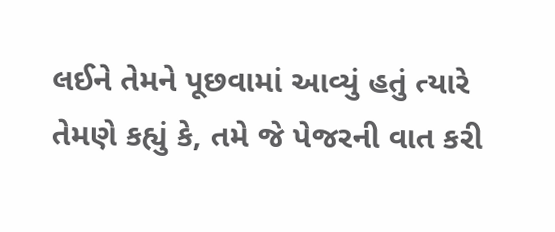લઈને તેમને પૂછવામાં આવ્યું હતું ત્યારે તેમણે કહ્યું કે, તમે જે પેજરની વાત કરી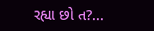રહ્યા છો ત?...